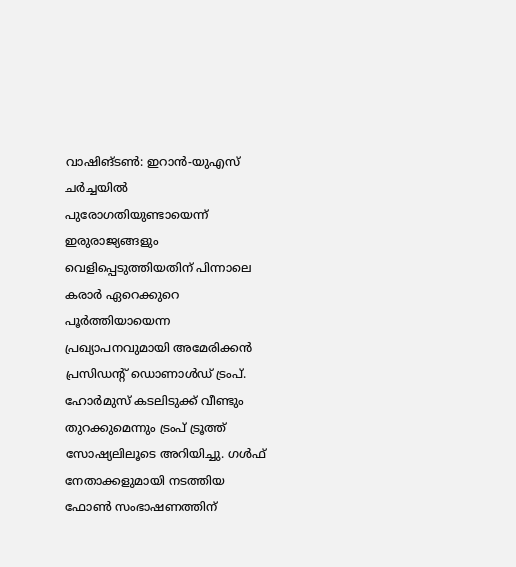വാഷിങ്ടൺ: ഇറാൻ-യുഎസ് ചർച്ചയിൽ പുരോഗതിയുണ്ടായെന്ന് ഇരുരാജ്യങ്ങളും വെളിപ്പെടുത്തിയതിന് പിന്നാലെ കരാർ ഏറെക്കുറെ പൂർത്തിയായെന്ന പ്രഖ്യാപനവുമായി അമേരിക്കൻ പ്രസിഡന്റ് ഡൊണാൾഡ് ട്രംപ്. ഹോർമുസ് കടലിടുക്ക് വീണ്ടും തുറക്കുമെന്നും ട്രംപ് ട്രൂത്ത് സോഷ്യലിലൂടെ അറിയിച്ചു. ഗൾഫ് നേതാക്കളുമായി നടത്തിയ ഫോൺ സംഭാഷണത്തിന്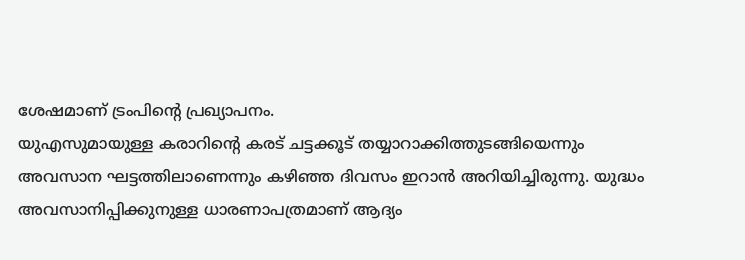ശേഷമാണ് ട്രംപിന്റെ പ്രഖ്യാപനം.
യുഎസുമായുള്ള കരാറിന്റെ കരട് ചട്ടക്കൂട് തയ്യാറാക്കിത്തുടങ്ങിയെന്നും അവസാന ഘട്ടത്തിലാണെന്നും കഴിഞ്ഞ ദിവസം ഇറാൻ അറിയിച്ചിരുന്നു. യുദ്ധം അവസാനിപ്പിക്കുനുള്ള ധാരണാപത്രമാണ് ആദ്യം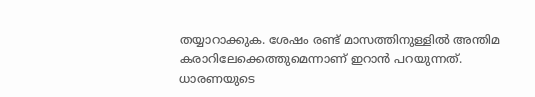തയ്യാറാക്കുക. ശേഷം രണ്ട് മാസത്തിനുള്ളിൽ അന്തിമ കരാറിലേക്കെത്തുമെന്നാണ് ഇറാൻ പറയുന്നത്.
ധാരണയുടെ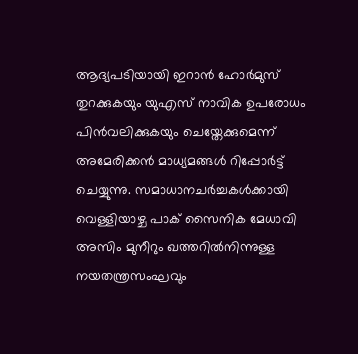ആദ്യപടിയായി ഇറാൻ ഹോർമുസ് തുറക്കുകയും യുഎസ് നാവിക ഉപരോധം പിൻവലിക്കുകയും ചെയ്തേക്കുമെന്ന് അമേരിക്കൻ മാധ്യമങ്ങൾ റിപ്പോർട്ട് ചെയ്യുന്നു. സമാധാനചർച്ചകൾക്കായി വെള്ളിയാഴ്ച പാക് സൈനിക മേധാവി അസിം മുനീറും ഖത്തറിൽനിന്നുള്ള നയതന്ത്രസംഘവും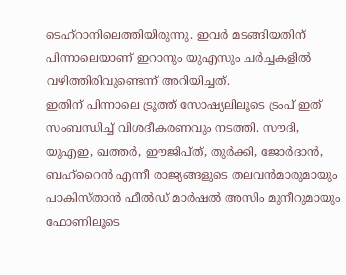ടെഹ്റാനിലെത്തിയിരുന്നു. ഇവർ മടങ്ങിയതിന് പിന്നാലെയാണ് ഇറാനും യുഎസും ചർച്ചകളിൽ വഴിത്തിരിവുണ്ടെന്ന് അറിയിച്ചത്.
ഇതിന് പിന്നാലെ ട്രൂത്ത് സോഷ്യലിലൂടെ ട്രംപ് ഇത് സംബന്ധിച്ച് വിശദീകരണവും നടത്തി. സൗദി, യുഎഇ, ഖത്തർ, ഈജിപ്ത്, തുർക്കി, ജോർദാൻ, ബഹ്റൈൻ എന്നീ രാജ്യങ്ങളുടെ തലവൻമാരുമായും പാകിസ്താൻ ഫീൽഡ് മാർഷൽ അസിം മുനീറുമായും ഫോണിലൂടെ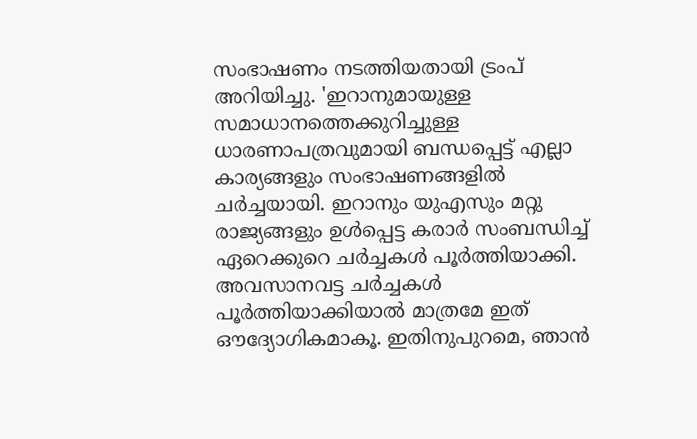സംഭാഷണം നടത്തിയതായി ട്രംപ് അറിയിച്ചു. 'ഇറാനുമായുള്ള സമാധാനത്തെക്കുറിച്ചുള്ള ധാരണാപത്രവുമായി ബന്ധപ്പെട്ട് എല്ലാ കാര്യങ്ങളും സംഭാഷണങ്ങളിൽ ചർച്ചയായി. ഇറാനും യുഎസും മറ്റു രാജ്യങ്ങളും ഉൾപ്പെട്ട കരാർ സംബന്ധിച്ച് ഏറെക്കുറെ ചർച്ചകൾ പൂർത്തിയാക്കി. അവസാനവട്ട ചർച്ചകൾ പൂർത്തിയാക്കിയാൽ മാത്രമേ ഇത് ഔദ്യോഗികമാകൂ. ഇതിനുപുറമെ, ഞാൻ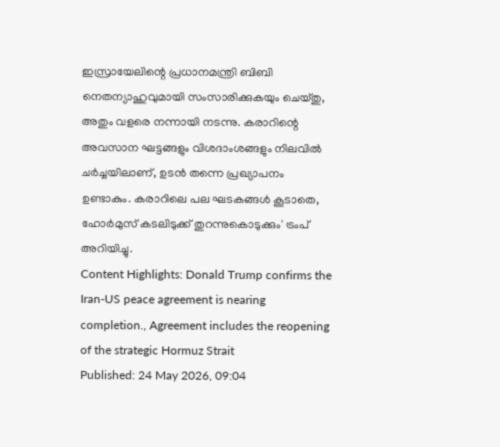ഇസ്രായേലിന്റെ പ്രധാനമന്ത്രി ബിബി നെതന്യാഹുവുമായി സംസാരിക്കുകയും ചെയ്തു, അതും വളരെ നന്നായി നടന്നു. കരാറിന്റെ അവസാന ഘട്ടങ്ങളും വിശദാംശങ്ങളും നിലവിൽ ചർച്ചയിലാണ്, ഉടൻ തന്നെ പ്രഖ്യാപനം ഉണ്ടാകും. കരാറിലെ പല ഘടകങ്ങൾ കൂടാതെ, ഹോർമുസ് കടലിടുക്ക് തുറന്നുകൊടുക്കും' ട്രംപ് അറിയിച്ചു.
Content Highlights: Donald Trump confirms the Iran-US peace agreement is nearing completion., Agreement includes the reopening of the strategic Hormuz Strait
Published: 24 May 2026, 09:04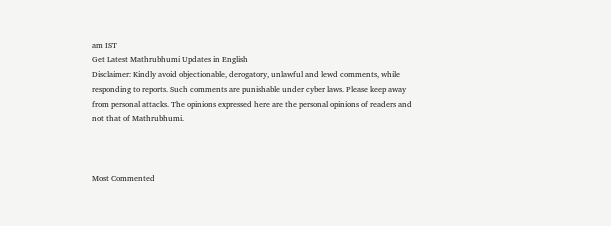am IST
Get Latest Mathrubhumi Updates in English
Disclaimer: Kindly avoid objectionable, derogatory, unlawful and lewd comments, while responding to reports. Such comments are punishable under cyber laws. Please keep away from personal attacks. The opinions expressed here are the personal opinions of readers and not that of Mathrubhumi.



Most Commented